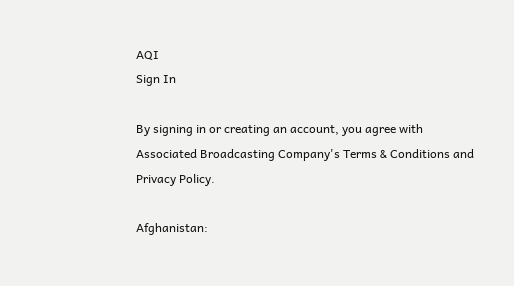AQI
Sign In

By signing in or creating an account, you agree with Associated Broadcasting Company's Terms & Conditions and Privacy Policy.

Afghanistan: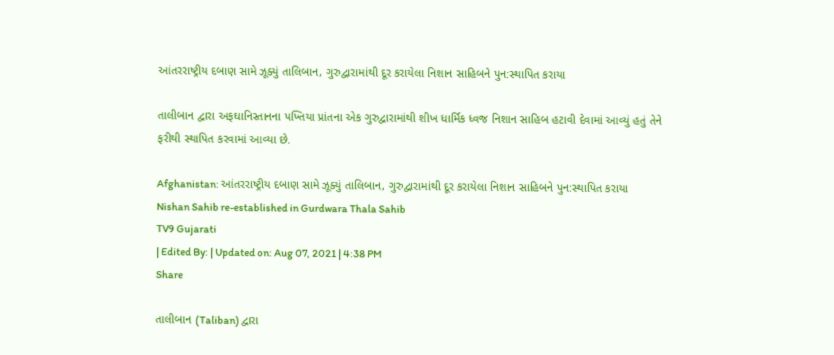આંતરરાષ્ટ્રીય દબાણ સામે ઝૂક્યું તાલિબાન, ગુરુદ્વારામાંથી દૂર કરાયેલા નિશાન સાહિબને પુન:સ્થાપિત કરાયા

તાલીબાન દ્વારા અફઘાનિસ્તાનના પખ્તિયા પ્રાંતના એક ગુરુદ્વારામાંથી શીખ ધાર્મિક ધ્વજ નિશાન સાહિબ હટાવી દેવામાં આવ્યું હતું તેને ફરીથી સ્થાપિત કરવામાં આવ્યા છે.

Afghanistan: આંતરરાષ્ટ્રીય દબાણ સામે ઝૂક્યું તાલિબાન, ગુરુદ્વારામાંથી દૂર કરાયેલા નિશાન સાહિબને પુન:સ્થાપિત કરાયા
Nishan Sahib re-established in Gurdwara Thala Sahib
TV9 Gujarati
| Edited By: | Updated on: Aug 07, 2021 | 4:38 PM
Share

તાલીબાન (Taliban) દ્વારા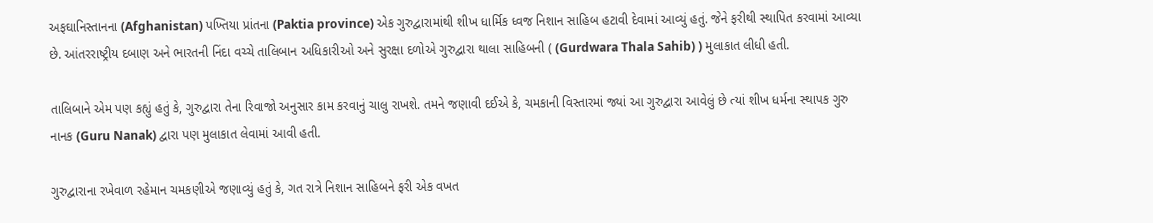અફઘાનિસ્તાનના (Afghanistan) પખ્તિયા પ્રાંતના (Paktia province) એક ગુરુદ્વારામાંથી શીખ ધાર્મિક ધ્વજ નિશાન સાહિબ હટાવી દેવામાં આવ્યું હતું. જેને ફરીથી સ્થાપિત કરવામાં આવ્યા છે. આંતરરાષ્ટ્રીય દબાણ અને ભારતની નિંદા વચ્ચે તાલિબાન અધિકારીઓ અને સુરક્ષા દળોએ ગુરુદ્વારા થાલા સાહિબની ( (Gurdwara Thala Sahib) ) મુલાકાત લીધી હતી.

તાલિબાને એમ પણ કહ્યું હતું કે, ગુરુદ્વારા તેના રિવાજો અનુસાર કામ કરવાનું ચાલુ રાખશે. તમને જણાવી દઈએ કે, ચમકાની વિસ્તારમાં જ્યાં આ ગુરુદ્વારા આવેલું છે ત્યાં શીખ ધર્મના સ્થાપક ગુરુ નાનક (Guru Nanak) દ્વારા પણ મુલાકાત લેવામાં આવી હતી.

ગુરુદ્વારાના રખેવાળ રહેમાન ચમકણીએ જણાવ્યું હતું કે, ગત રાત્રે નિશાન સાહિબને ફરી એક વખત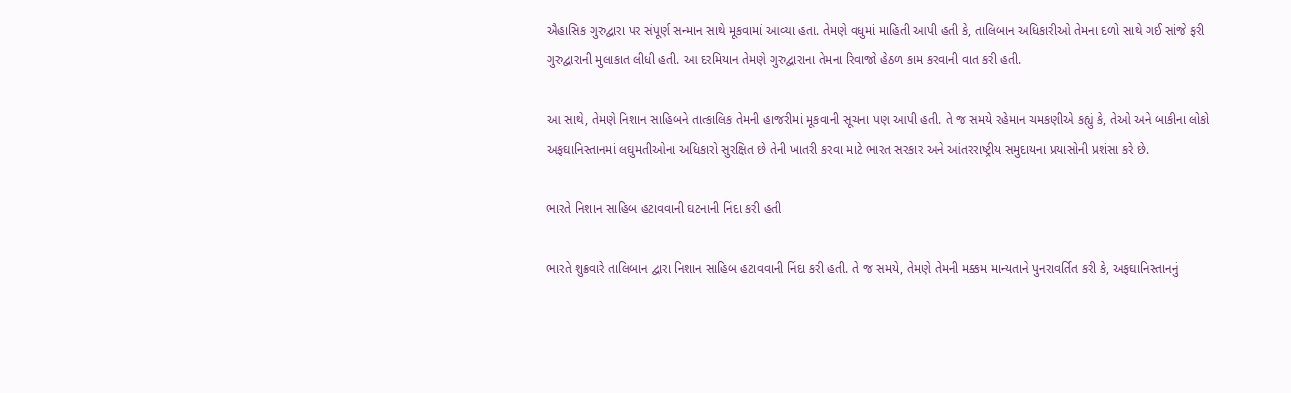ઐહાસિક ગુરુદ્વારા પર સંપૂર્ણ સન્માન સાથે મૂકવામાં આવ્યા હતા. તેમણે વધુમાં માહિતી આપી હતી કે, તાલિબાન અધિકારીઓ તેમના દળો સાથે ગઈ સાંજે ફરી ગુરુદ્વારાની મુલાકાત લીધી હતી. આ દરમિયાન તેમણે ગુરુદ્વારાના તેમના રિવાજો હેઠળ કામ કરવાની વાત કરી હતી.

આ સાથે, તેમણે નિશાન સાહિબને તાત્કાલિક તેમની હાજરીમાં મૂકવાની સૂચના પણ આપી હતી. તે જ સમયે રહેમાન ચમકણીએ કહ્યું કે, તેઓ અને બાકીના લોકો અફઘાનિસ્તાનમાં લઘુમતીઓના અધિકારો સુરક્ષિત છે તેની ખાતરી કરવા માટે ભારત સરકાર અને આંતરરાષ્ટ્રીય સમુદાયના પ્રયાસોની પ્રશંસા કરે છે.

ભારતે નિશાન સાહિબ હટાવવાની ઘટનાની નિંદા કરી હતી

ભારતે શુક્રવારે તાલિબાન દ્વારા નિશાન સાહિબ હટાવવાની નિંદા કરી હતી. તે જ સમયે, તેમણે તેમની મક્કમ માન્યતાને પુનરાવર્તિત કરી કે, અફઘાનિસ્તાનનું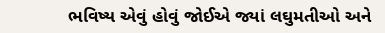ભવિષ્ય એવું હોવું જોઈએ જ્યાં લઘુમતીઓ અને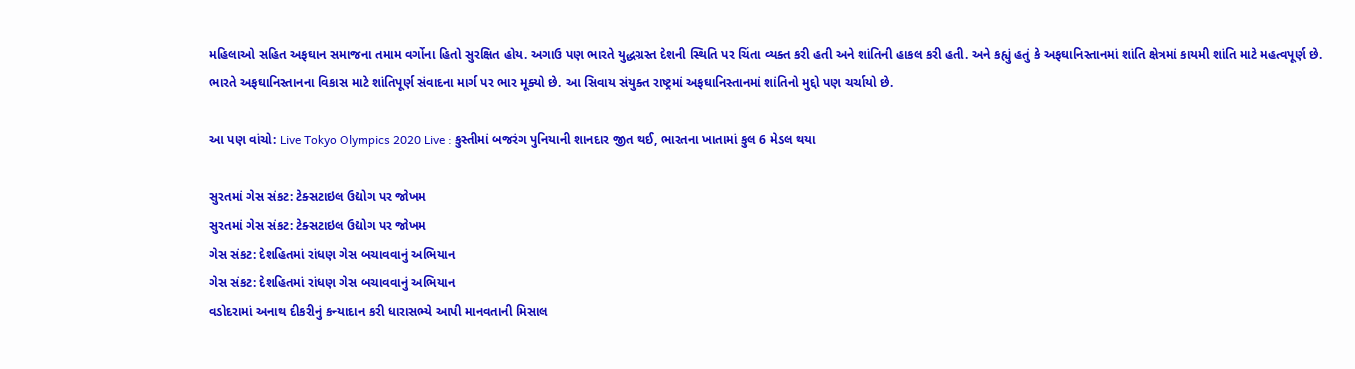મહિલાઓ સહિત અફઘાન સમાજના તમામ વર્ગોના હિતો સુરક્ષિત હોય. અગાઉ પણ ભારતે યુદ્ધગ્રસ્ત દેશની સ્થિતિ પર ચિંતા વ્યક્ત કરી હતી અને શાંતિની હાકલ કરી હતી. અને કહ્યું હતું કે અફઘાનિસ્તાનમાં શાંતિ ક્ષેત્રમાં કાયમી શાંતિ માટે મહત્વપૂર્ણ છે. ભારતે અફઘાનિસ્તાનના વિકાસ માટે શાંતિપૂર્ણ સંવાદના માર્ગ પર ભાર મૂક્યો છે. આ સિવાય સંયુક્ત રાષ્ટ્રમાં અફઘાનિસ્તાનમાં શાંતિનો મુદ્દો પણ ચર્ચાયો છે.

આ પણ વાંચો: Live Tokyo Olympics 2020 Live : કુસ્તીમાં બજરંગ પુનિયાની શાનદાર જીત થઈ, ભારતના ખાતામાં કુલ 6 મેડલ થયા

સુરતમાં ગેસ સંકટ: ટેક્સટાઇલ ઉદ્યોગ પર જોખમ
સુરતમાં ગેસ સંકટ: ટેક્સટાઇલ ઉદ્યોગ પર જોખમ
ગેસ સંકટ: દેશહિતમાં રાંધણ ગેસ બચાવવાનું અભિયાન
ગેસ સંકટ: દેશહિતમાં રાંધણ ગેસ બચાવવાનું અભિયાન
વડોદરામાં અનાથ દીકરીનું કન્યાદાન કરી ધારાસભ્યે આપી માનવતાની મિસાલ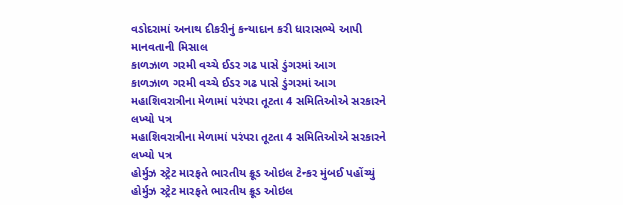વડોદરામાં અનાથ દીકરીનું કન્યાદાન કરી ધારાસભ્યે આપી માનવતાની મિસાલ
કાળઝાળ ગરમી વચ્ચે ઈડર ગઢ પાસે ડુંગરમાં આગ
કાળઝાળ ગરમી વચ્ચે ઈડર ગઢ પાસે ડુંગરમાં આગ
મહાશિવરાત્રીના મેળામાં પરંપરા તૂટતા 4 સમિતિઓએ સરકારને લખ્યો પત્ર
મહાશિવરાત્રીના મેળામાં પરંપરા તૂટતા 4 સમિતિઓએ સરકારને લખ્યો પત્ર
હોર્મુઝ સ્ટ્રેટ મારફતે ભારતીય ક્રૂડ ઓઇલ ટેન્કર મુંબઈ પહોંચ્યું
હોર્મુઝ સ્ટ્રેટ મારફતે ભારતીય ક્રૂડ ઓઇલ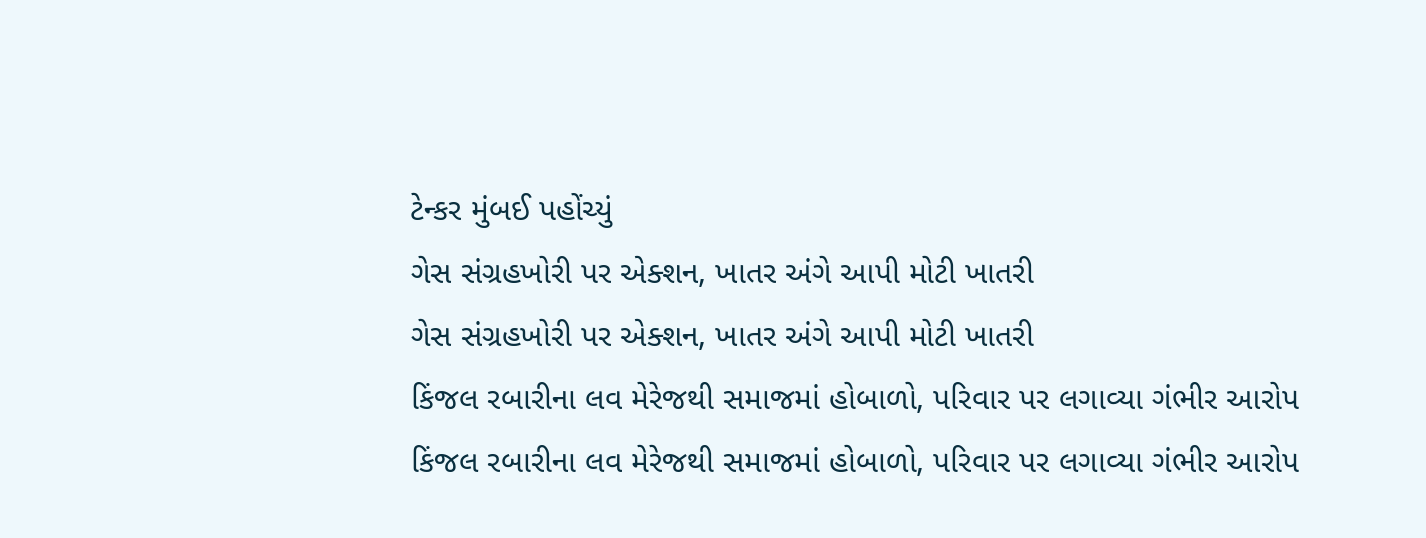ટેન્કર મુંબઈ પહોંચ્યું
ગેસ સંગ્રહખોરી પર એક્શન, ખાતર અંગે આપી મોટી ખાતરી
ગેસ સંગ્રહખોરી પર એક્શન, ખાતર અંગે આપી મોટી ખાતરી
કિંજલ રબારીના લવ મેરેજથી સમાજમાં હોબાળો, પરિવાર પર લગાવ્યા ગંભીર આરોપ
કિંજલ રબારીના લવ મેરેજથી સમાજમાં હોબાળો, પરિવાર પર લગાવ્યા ગંભીર આરોપ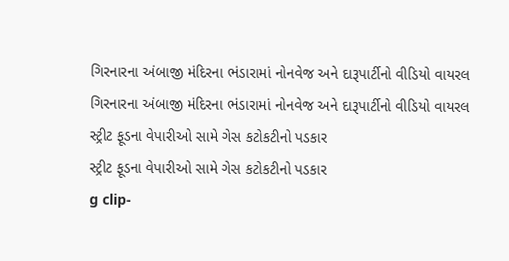ગિરનારના અંબાજી મંદિરના ભંડારામાં નોનવેજ અને દારૂપાર્ટીનો વીડિયો વાયરલ
ગિરનારના અંબાજી મંદિરના ભંડારામાં નોનવેજ અને દારૂપાર્ટીનો વીડિયો વાયરલ
સ્ટ્રીટ ફૂડના વેપારીઓ સામે ગેસ કટોકટીનો પડકાર
સ્ટ્રીટ ફૂડના વેપારીઓ સામે ગેસ કટોકટીનો પડકાર
g clip-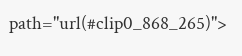path="url(#clip0_868_265)">